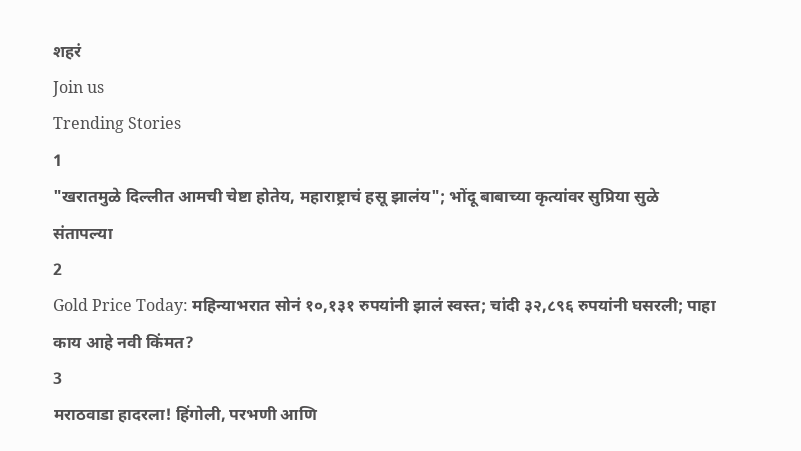शहरं
Join us
Trending Stories
1
"खरातमुळे दिल्लीत आमची चेष्टा होतेय, महाराष्ट्राचं हसू झालंय"; भोंदू बाबाच्या कृत्यांवर सुप्रिया सुळे संतापल्या
2
Gold Price Today: महिन्याभरात सोनं १०,१३१ रुपयांनी झालं स्वस्त; चांदी ३२,८९६ रुपयांनी घसरली; पाहा काय आहे नवी किंमत?
3
मराठवाडा हादरला! हिंगोली, परभणी आणि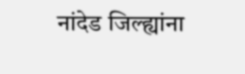नांदेड जिल्ह्यांना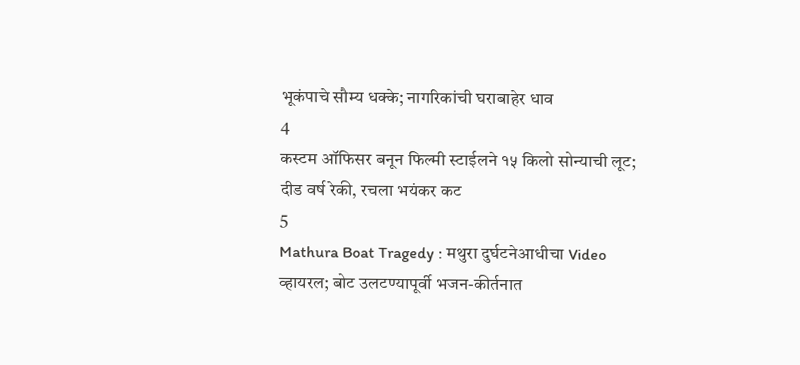भूकंपाचे सौम्य धक्के; नागरिकांची घराबाहेर धाव
4
कस्टम ऑफिसर बनून फिल्मी स्टाईलने १५ किलो सोन्याची लूट; दीड वर्ष रेकी, रचला भयंकर कट
5
Mathura Boat Tragedy : मथुरा दुर्घटनेआधीचा Video व्हायरल; बोट उलटण्यापूर्वी भजन-कीर्तनात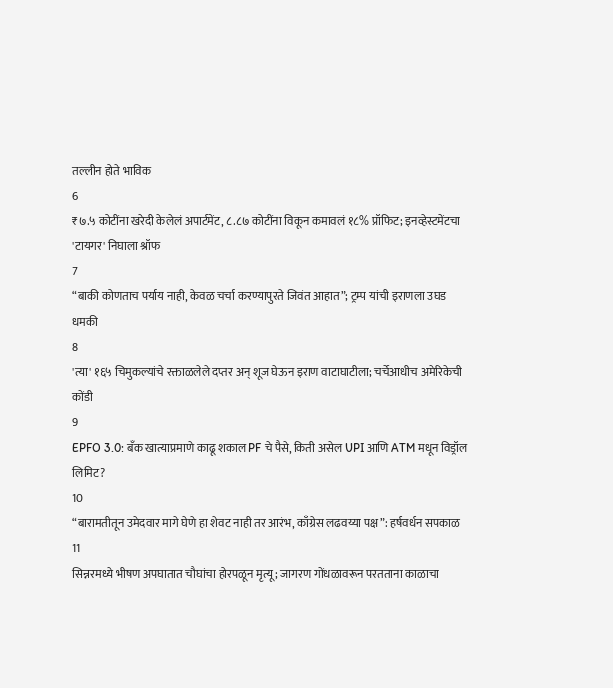तल्लीन होते भाविक
6
₹७.५ कोटींना खरेदी केलेलं अपार्टमेंट, ८.८७ कोटींना विकून कमावलं १८% प्रॉफिट; इनव्हेस्टमेंटचा 'टायगर' निघाला श्रॉफ
7
“बाकी कोणताच पर्याय नाही, केवळ चर्चा करण्यापुरते जिवंत आहात”; ट्रम्प यांची इराणला उघड धमकी
8
'त्या' १६५ चिमुकल्यांचे रक्ताळलेले दप्तर अन् शूज घेऊन इराण वाटाघाटीला; चर्चेआधीच अमेरिकेची कोंडी
9
EPFO 3.0: बँक खात्याप्रमाणे काढू शकाल PF चे पैसे, किती असेल UPI आणि ATM मधून विड्रॉल लिमिट?
10
“बारामतीतून उमेदवार मागे घेणे हा शेवट नाही तर आरंभ, काँग्रेस लढवय्या पक्ष”: हर्षवर्धन सपकाळ
11
सिन्नरमध्ये भीषण अपघातात चौघांचा होरपळून मृत्यू; जागरण गोंधळावरून परतताना काळाचा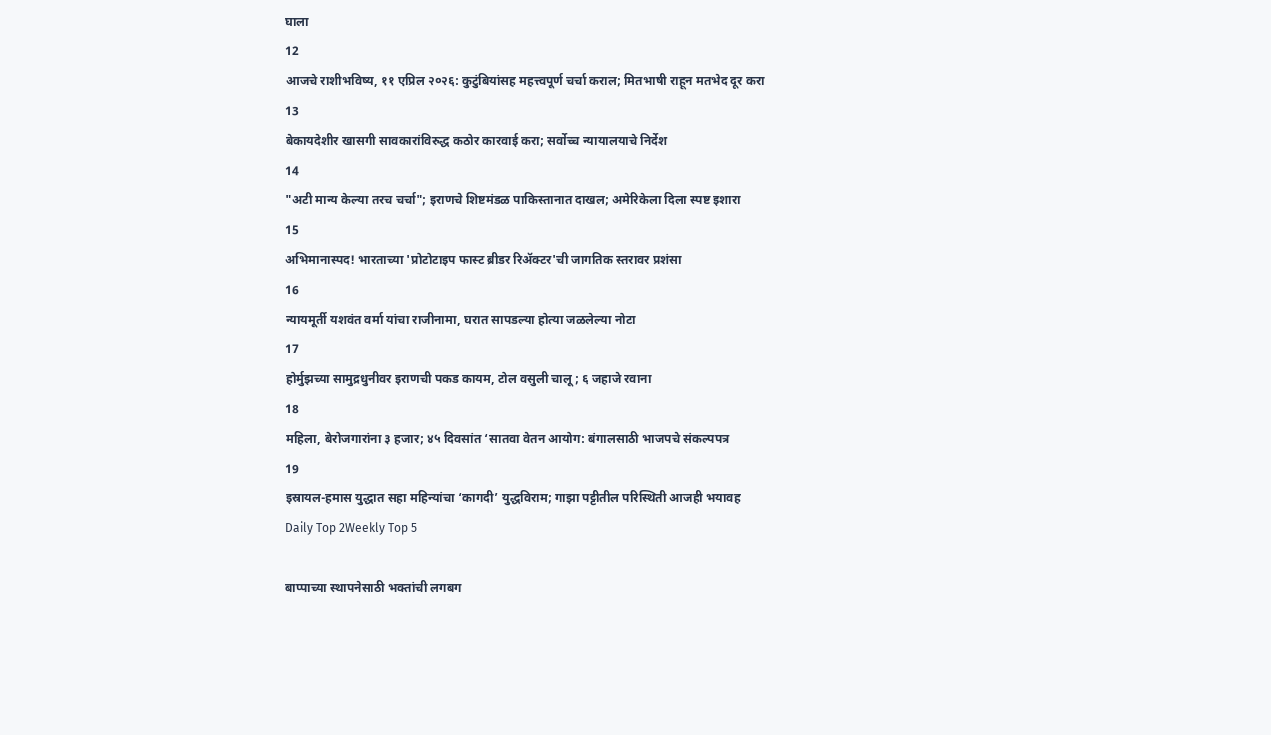घाला
12
आजचे राशीभविष्य, ११ एप्रिल २०२६: कुटुंबियांसह महत्त्वपूर्ण चर्चा कराल; मितभाषी राहून मतभेद दूर करा
13
बेकायदेशीर खासगी सावकारांविरुद्ध कठोर कारवाई करा; सर्वोच्च न्यायालयाचे निर्देश
14
"अटी मान्य केल्या तरच चर्चा"; इराणचे शिष्टमंडळ पाकिस्तानात दाखल; अमेरिकेला दिला स्पष्ट इशारा
15
अभिमानास्पद! भारताच्या 'प्रोटोटाइप फास्ट ब्रीडर रिॲक्टर'ची जागतिक स्तरावर प्रशंसा
16
न्यायमूर्ती यशवंत वर्मा यांचा राजीनामा, घरात सापडल्या होत्या जळलेल्या नोटा
17
होर्मुझच्या सामुद्रधुनीवर इराणची पकड कायम, टोल वसुली चालू; ६ जहाजे रवाना
18
महिला, बेरोजगारांना ३ हजार; ४५ दिवसांत ‘सातवा वेतन आयोग: बंगालसाठी भाजपचे संकल्पपत्र
19
इस्रायल-हमास युद्धात सहा महिन्यांचा ‘कागदी’ युद्धविराम; गाझा पट्टीतील परिस्थिती आजही भयावह
Daily Top 2Weekly Top 5

बाप्पाच्या स्थापनेसाठी भक्तांची लगबग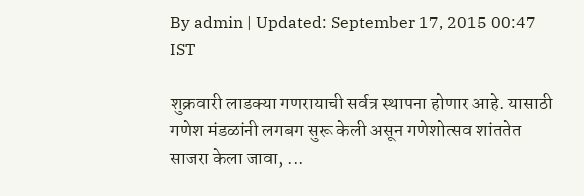By admin | Updated: September 17, 2015 00:47 IST

शुक्रवारी लाडक्या गणरायाची सर्वत्र स्थापना होणार आहे. यासाठी गणेश मंडळांनी लगबग सुरू केली असून गणेशोत्सव शांततेत साजरा केला जावा, ...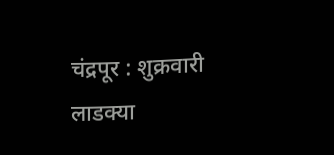चंद्रपूर : शुक्रवारी लाडक्या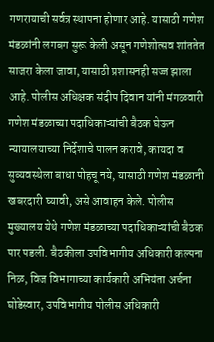गणरायाची सर्वत्र स्थापना होणार आहे. यासाठी गणेश मंडळांनी लगबग सुरू केली असून गणेशोत्सव शांततेत साजरा केला जावा, यासाठी प्रशासनही सज्ज झाला आहे. पोलीस अधिक्षक संदीप दिवान यांनी मंगळवारी गणेश मंडळाच्या पदाधिकाऱ्यांची बैठक घेऊन न्यायालयाच्या निर्देशाचे पालन करावे, कायदा व सुव्यवस्थेला बाधा पोहचू नये, यासाठी गणेश मंडळानी खबरदारी घ्यावी, असे आवाहन केले. पोलीस मुख्यालय येथे गणेश मंडळाच्या पदाधिकाऱ्यांची बैठक पार पडली. बैठकीला उपविभागीय अधिकारी कल्पना निळ, विज विभागाच्या कार्यकारी अभियंता अर्चना घोडेस्वार, उपविभागीय पोलीस अधिकारी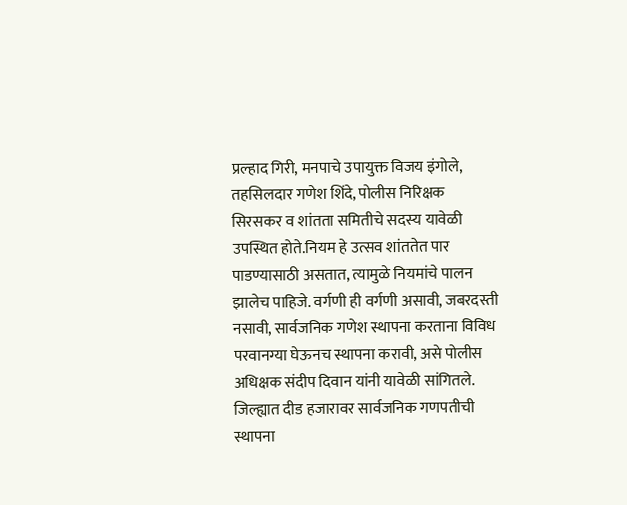प्रल्हाद गिरी, मनपाचे उपायुक्त विजय इंगोले, तहसिलदार गणेश शिंदे, पोलीस निरिक्षक सिरसकर व शांतता समितीचे सदस्य यावेळी उपस्थित होते.नियम हे उत्सव शांततेत पार पाडण्यासाठी असतात, त्यामुळे नियमांचे पालन झालेच पाहिजे. वर्गणी ही वर्गणी असावी, जबरदस्ती नसावी, सार्वजनिक गणेश स्थापना करताना विविध परवानग्या घेऊनच स्थापना करावी, असे पोलीस अधिक्षक संदीप दिवान यांनी यावेळी सांगितले. जिल्ह्यात दीड हजारावर सार्वजनिक गणपतीची स्थापना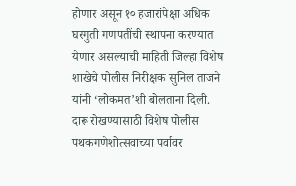होणार असून १० हजारांपेक्षा अधिक घरगुती गणपतींची स्थापना करण्यात येणार असल्याची माहिती जिल्हा विशेष शाखेचे पोलीस निरीक्षक सुनिल ताजने यांनी ‘लोकमत’शी बोलताना दिली. दारू रोखण्यासाठी विशेष पोलीस पथकगणेशोत्सवाच्या पर्वावर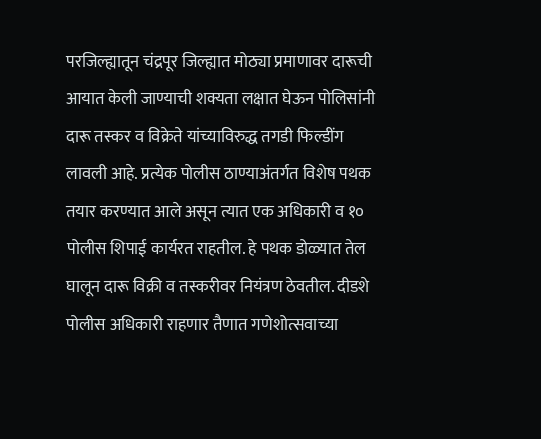परजिल्ह्यातून चंद्रपूर जिल्ह्यात मोठ्या प्रमाणावर दारूची आयात केली जाण्याची शक्यता लक्षात घेऊन पोलिसांनी दारू तस्कर व विक्रेते यांच्याविरुद्ध तगडी फिल्डींग लावली आहे. प्रत्येक पोलीस ठाण्याअंतर्गत विशेष पथक तयार करण्यात आले असून त्यात एक अधिकारी व १० पोलीस शिपाई कार्यरत राहतील. हे पथक डोळ्यात तेल घालून दारू विक्री व तस्करीवर नियंत्रण ठेवतील. दीडशे पोलीस अधिकारी राहणार तैणात गणेशोत्सवाच्या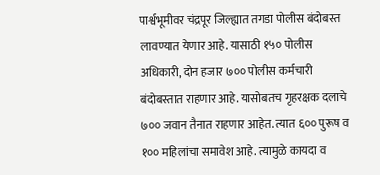पार्श्वभूमीवर चंद्रपूर जिल्ह्यात तगडा पोलीस बंदोबस्त लावण्यात येणार आहे. यासाठी १५० पोलीस अधिकारी, दोन हजार ७०० पोलीस कर्मचारी बंदोबस्तात राहणार आहे. यासोबतच गृहरक्षक दलाचे ७०० जवान तैनात राहणार आहेत. त्यात ६०० पुरूष व १०० महिलांचा समावेश आहे. त्यामुळे कायदा व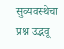सुव्यवस्थेचा प्रश्न उद्भवू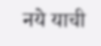नये याची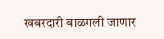खबरदारी बाळगली जाणार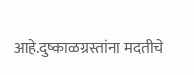आहे.दुष्काळग्रस्तांना मदतीचे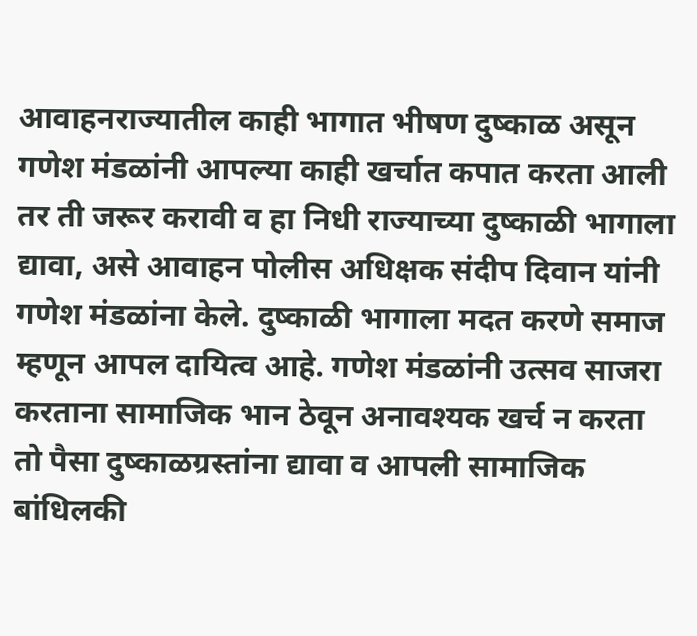आवाहनराज्यातील काही भागात भीषण दुष्काळ असून गणेश मंडळांनी आपल्या काही खर्चात कपात करता आली तर ती जरूर करावी व हा निधी राज्याच्या दुष्काळी भागाला द्यावा, असे आवाहन पोलीस अधिक्षक संदीप दिवान यांनी गणेश मंडळांना केले. दुष्काळी भागाला मदत करणे समाज म्हणून आपल दायित्व आहे. गणेश मंडळांनी उत्सव साजरा करताना सामाजिक भान ठेवून अनावश्यक खर्च न करता तो पैसा दुष्काळग्रस्तांना द्यावा व आपली सामाजिक बांधिलकी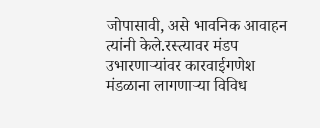जोपासावी, असे भावनिक आवाहन त्यांनी केले.रस्त्यावर मंडप उभारणाऱ्यांवर कारवाईगणेश मंडळाना लागणाऱ्या विविध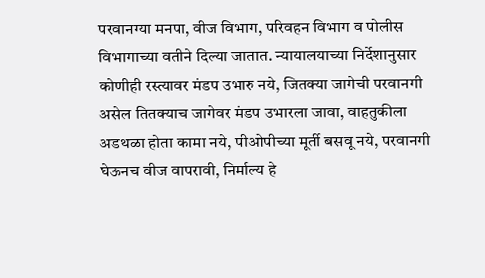परवानग्या मनपा, वीज विभाग, परिवहन विभाग व पोलीस विभागाच्या वतीने दिल्या जातात. न्यायालयाच्या निर्देशानुसार कोणीही रस्त्यावर मंडप उभारु नये, जितक्या जागेची परवानगी असेल तितक्याच जागेवर मंडप उभारला जावा, वाहतुकीला अडथळा होता कामा नये, पीओपीच्या मूर्ती बसवू नये, परवानगी घेऊनच वीज वापरावी, निर्माल्य हे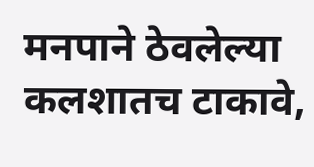मनपाने ठेवलेल्या कलशातच टाकावे,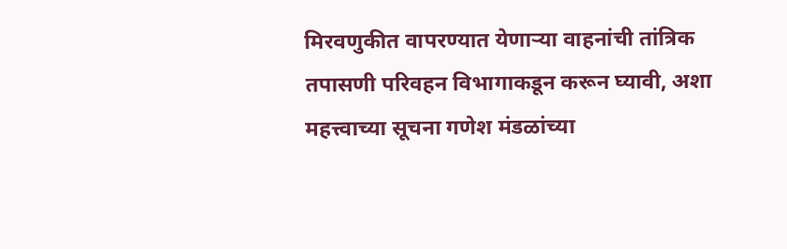मिरवणुकीत वापरण्यात येणाऱ्या वाहनांची तांत्रिक तपासणी परिवहन विभागाकडून करून घ्यावी, अशा महत्त्वाच्या सूचना गणेश मंडळांच्या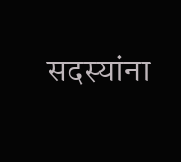सदस्यांना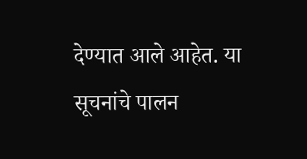देण्यात आले आहेत. या सूचनांचे पालन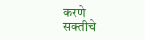करणे सक्तीचे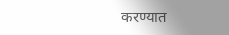करण्यात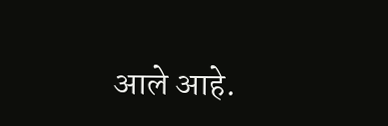आले आहे.